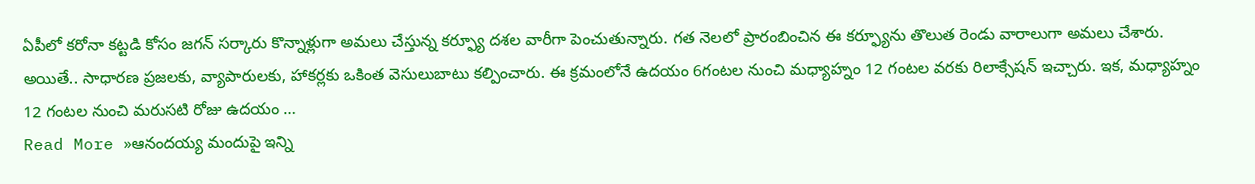ఏపీలో కరోనా కట్టడి కోసం జగన్ సర్కారు కొన్నాళ్లుగా అమలు చేస్తున్న కర్ఫ్యూ దశల వారీగా పెంచుతున్నారు. గత నెలలో ప్రారంబించిన ఈ కర్ఫ్యూను తొలుత రెండు వారాలుగా అమలు చేశారు. అయితే.. సాధారణ ప్రజలకు, వ్యాపారులకు, హాకర్లకు ఒకింత వెసులుబాటు కల్పించారు. ఈ క్రమంలోనే ఉదయం 6గంటల నుంచి మధ్యాహ్నం 12 గంటల వరకు రిలాక్సేషన్ ఇచ్చారు. ఇక, మధ్యాహ్నం 12 గంటల నుంచి మరుసటి రోజు ఉదయం …
Read More »ఆనందయ్య మందుపై ఇన్ని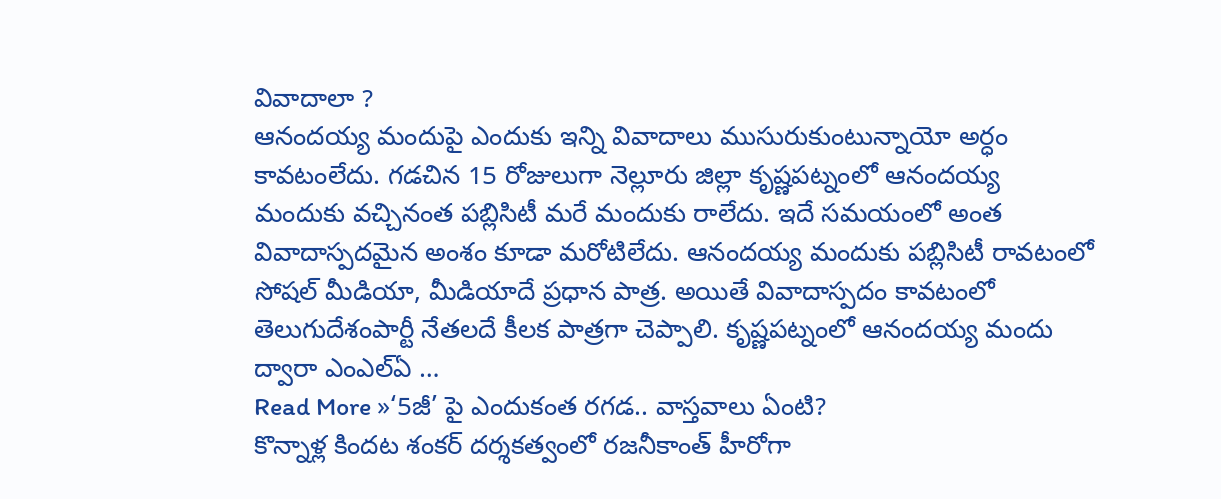వివాదాలా ?
ఆనందయ్య మందుపై ఎందుకు ఇన్ని వివాదాలు ముసురుకుంటున్నాయో అర్ధం కావటంలేదు. గడచిన 15 రోజులుగా నెల్లూరు జిల్లా కృష్ణపట్నంలో ఆనందయ్య మందుకు వచ్చినంత పబ్లిసిటీ మరే మందుకు రాలేదు. ఇదే సమయంలో అంత వివాదాస్పదమైన అంశం కూడా మరోటిలేదు. ఆనందయ్య మందుకు పబ్లిసిటీ రావటంలో సోషల్ మీడియా, మీడియాదే ప్రధాన పాత్ర. అయితే వివాదాస్పదం కావటంలో తెలుగుదేశంపార్టీ నేతలదే కీలక పాత్రగా చెప్పాలి. కృష్ణపట్నంలో ఆనందయ్య మందు ద్వారా ఎంఎల్ఏ …
Read More »‘5జీ’ పై ఎందుకంత రగడ.. వాస్తవాలు ఏంటి?
కొన్నాళ్ల కిందట శంకర్ దర్శకత్వంలో రజనీకాంత్ హీరోగా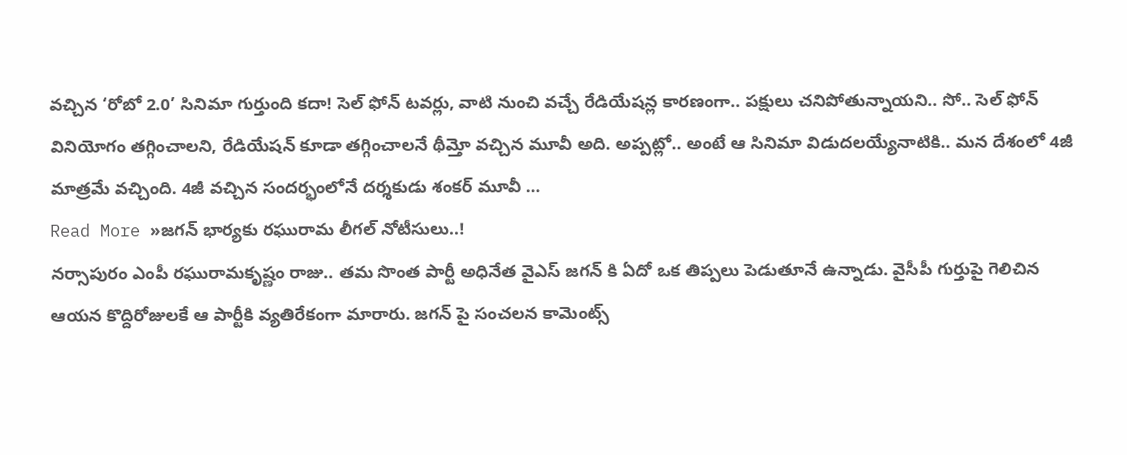వచ్చిన ‘రోబో 2.0’ సినిమా గుర్తుంది కదా! సెల్ ఫోన్ టవర్లు, వాటి నుంచి వచ్చే రేడియేషన్ల కారణంగా.. పక్షులు చనిపోతున్నాయని.. సో.. సెల్ ఫోన్ వినియోగం తగ్గించాలని, రేడియేషన్ కూడా తగ్గించాలనే థీమ్తో వచ్చిన మూవీ అది. అప్పట్లో.. అంటే ఆ సినిమా విడుదలయ్యేనాటికి.. మన దేశంలో 4జీ మాత్రమే వచ్చింది. 4జీ వచ్చిన సందర్భంలోనే దర్శకుడు శంకర్ మూవీ …
Read More »జగన్ భార్యకు రఘురామ లీగల్ నోటీసులు..!
నర్సాపురం ఎంపీ రఘురామకృష్ణం రాజు.. తమ సొంత పార్టీ అధినేత వైఎస్ జగన్ కి ఏదో ఒక తిప్పలు పెడుతూనే ఉన్నాడు. వైసీపీ గుర్తుపై గెలిచిన ఆయన కొద్దిరోజులకే ఆ పార్టీకి వ్యతిరేకంగా మారారు. జగన్ పై సంచలన కామెంట్స్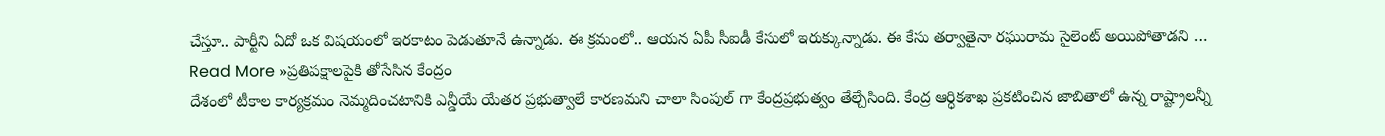చేస్తూ.. పార్టీని ఏదో ఒక విషయంలో ఇరకాటం పెడుతూనే ఉన్నాడు. ఈ క్రమంలో.. ఆయన ఏపీ సీఐడీ కేసులో ఇరుక్కున్నాడు. ఈ కేసు తర్వాతైనా రఘురామ సైలెంట్ అయిపోతాడని …
Read More »ప్రతిపక్షాలపైకి తోసేసిన కేంద్రం
దేశంలో టీకాల కార్యక్రమం నెమ్మదించటానికి ఎన్డీయే యేతర ప్రభుత్వాలే కారణమని చాలా సింపుల్ గా కేంద్రప్రభుత్వం తేల్చేసింది. కేంద్ర ఆర్ధికశాఖ ప్రకటించిన జాబితాలో ఉన్న రాష్ట్రాలన్నీ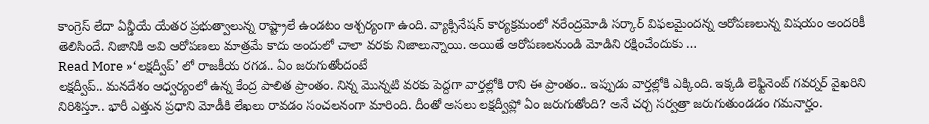కాంగ్రెస్ లేదా ఏన్డీయే యేతర ప్రభుత్వాలున్న రాష్ట్రాలే ఉండటం ఆశ్చర్యంగా ఉంది. వ్యాక్సినేషన్ కార్యక్రమంలో నరేంద్రమోడి సర్కార్ విఫలమైందన్న ఆరోపణలున్న విషయం అందరికీ తెలిసిందే. నిజానికి అవి ఆరోపణలు మాత్రమే కాదు అందులో చాలా వరకు నిజాలున్నాయి. అయితే ఆరోపణలనుండి మోడిని రక్షించేందుకు …
Read More »‘లక్షద్వీప్’ లో రాజకీయ రగడ.. ఏం జరుగుతోందంటే
లక్షద్వీప్.. మనదేశం ఆధ్వర్యంలో ఉన్న కేంద్ర పాలిత ప్రాంతం. నిన్న మొన్నటి వరకు పెద్దగా వార్తల్లోకి రాని ఈ ప్రాంతం.. ఇప్పుడు వార్తల్లోకి ఎక్కింది. ఇక్కడి లెఫ్టినెంట్ గవర్నర్ వైఖరిని నిరిశిస్తూ.. భారీ ఎత్తున ప్రధాని మోడీకి లేఖలు రావడం సంచలనంగా మారింది. దీంతో అసలు లక్షద్వీప్లో ఏం జరుగుతోంది? అనే చర్చ సర్వత్రా జరుగుతుండడం గమనార్హం.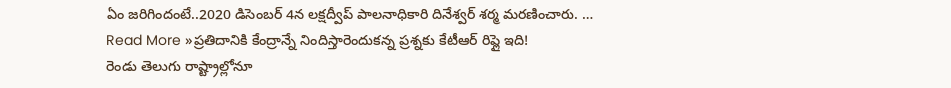ఏం జరిగిందంటే..2020 డిసెంబర్ 4న లక్షద్వీప్ పాలనాధికారి దినేశ్వర్ శర్మ మరణించారు. …
Read More »ప్రతిదానికి కేంద్రాన్నే నిందిస్తారెందుకన్న ప్రశ్నకు కేటీఆర్ రిప్లై ఇది!
రెండు తెలుగు రాష్ట్రాల్లోనూ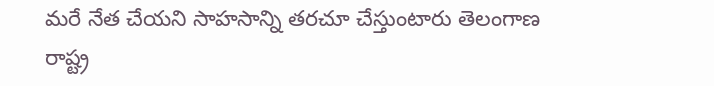మరే నేత చేయని సాహసాన్ని తరచూ చేస్తుంటారు తెలంగాణ రాష్ట్ర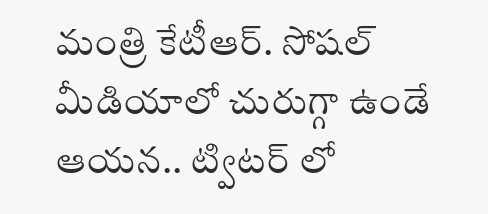మంత్రి కేటీఆర్. సోషల్ మీడియాలో చురుగ్గా ఉండే ఆయన.. ట్విటర్ లో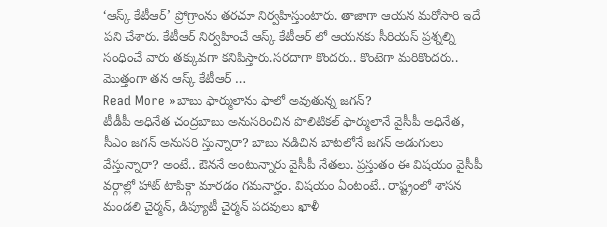‘ఆస్క్ కేటీఆర్’ ప్రోగ్రాంను తరచూ నిర్వహిస్తుంటారు. తాజాగా ఆయన మరోసారి ఇదే పని చేశారు. కేటీఆర్ నిర్వహించే ఆస్క్ కేటీఆర్ లో ఆయనకు సీరియస్ ప్రశ్నల్ని సంధించే వారు తక్కువగా కనిపిస్తారు.సరదాగా కొందరు.. కొంటెగా మరికొందరు.. మొత్తంగా తన ఆస్క్ కేటీఆర్ …
Read More »బాబు ఫార్ములాను ఫాలో అవుతున్న జగన్?
టీడీపీ అధినేత చంద్రబాబు అనుసరించిన పొలిటికల్ ఫార్ములానే వైసీపీ అధినేత, సీఎం జగన్ అనుసరి స్తున్నారా? బాబు నడిచిన బాటలోనే జగన్ అడుగులు వేస్తున్నారా? అంటే.. ఔననే అంటున్నారు వైసీపీ నేతలు. ప్రస్తుతం ఈ విషయం వైసీపీ వర్గాల్లో హాట్ టాపిక్గా మారడం గమనార్హం. విషయం ఏంటంటే.. రాష్ట్రంలో శాసన మండలి చైర్మన్, డిప్యూటీ చైర్మన్ పదవులు ఖాళీ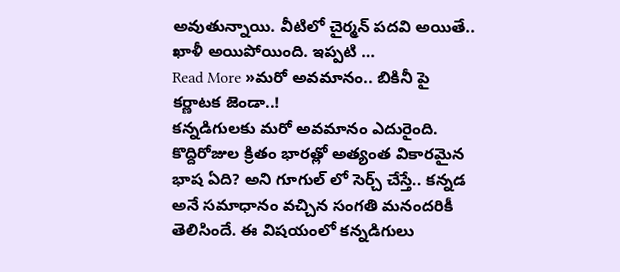అవుతున్నాయి. వీటిలో చైర్మన్ పదవి అయితే.. ఖాళీ అయిపోయింది. ఇప్పటి …
Read More »మరో అవమానం.. బికినీ పై కర్ణాటక జెండా..!
కన్నడిగులకు మరో అవమానం ఎదురైంది. కొద్దిరోజుల క్రితం భారత్లో అత్యంత వికారమైన భాష ఏది? అని గూగుల్ లో సెర్చ్ చేస్తే.. కన్నడ అనే సమాధానం వచ్చిన సంగతి మనందరికీ తెలిసిందే. ఈ విషయంలో కన్నడిగులు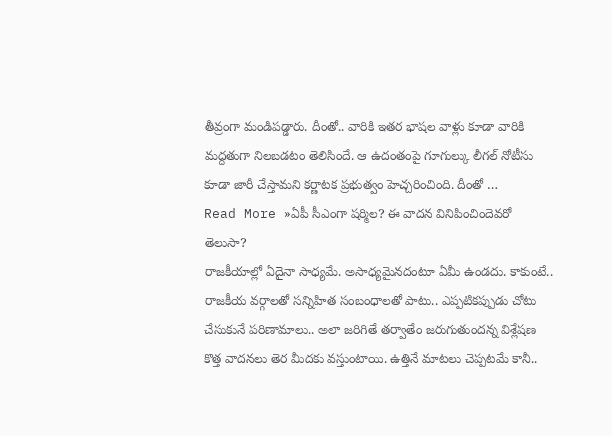తీవ్రంగా మండిపడ్డారు. దీంతో.. వారికి ఇతర భాషల వాళ్లు కూడా వారికి మద్దతుగా నిలబడటం తెలిసిందే. ఆ ఉదంతంపై గూగుల్కు లీగల్ నోటీసు కూడా జారీ చేస్తామని కర్ణాటక ప్రభుత్వం హెచ్చరించింది. దీంతో …
Read More »ఏపీ సీఎంగా షర్మిల? ఈ వాదన వినిపించిందెవరో తెలుసా?
రాజకీయాల్లో ఏదైనా సాధ్యమే. అసాధ్యమైనదంటూ ఏమీ ఉండదు. కాకుంటే.. రాజకీయ వర్గాలతో సన్నిహిత సంబంధాలతో పాటు.. ఎప్పటికప్పుడు చోటు చేసుకునే పరిణామాలు.. అలా జరిగితే తర్వాతేం జరుగుతుందన్న విశ్లేషణ కొత్త వాదనలు తెర మీదకు వస్తుంటాయి. ఉత్తినే మాటలు చెప్పటమే కానీ..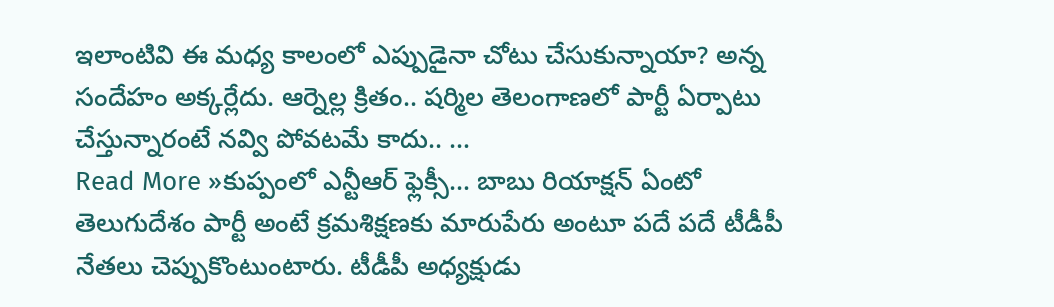ఇలాంటివి ఈ మధ్య కాలంలో ఎప్పుడైనా చోటు చేసుకున్నాయా? అన్న సందేహం అక్కర్లేదు. ఆర్నెల్ల క్రితం.. షర్మిల తెలంగాణలో పార్టీ ఏర్పాటు చేస్తున్నారంటే నవ్వి పోవటమే కాదు.. …
Read More »కుప్పంలో ఎన్టీఆర్ ఫ్లెక్సీ… బాబు రియాక్షన్ ఏంటో
తెలుగుదేశం పార్టీ అంటే క్రమశిక్షణకు మారుపేరు అంటూ పదే పదే టీడీపీ నేతలు చెప్పుకొంటుంటారు. టీడీపీ అధ్యక్షుడు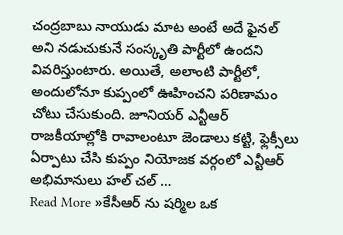చంద్రబాబు నాయుడు మాట అంటే అదే ఫైనల్ అని నడుచుకునే సంస్కృతి పార్టీలో ఉందని వివరిస్తుంటారు. అయితే, అలాంటి పార్టీలో, అందులోనూ కుప్పంలో ఊహించని పరిణామం చోటు చేసుకుంది. జూనియర్ ఎన్టీఆర్ రాజకీయాల్లోకి రావాలంటూ జెండాలు కట్టి, ఫ్లెక్సీలు ఏర్పాటు చేసి కుప్పం నియోజక వర్గంలో ఎన్టీఆర్ అభిమానులు హల్ చల్ …
Read More »కేసీఆర్ ను షర్మిల ఒక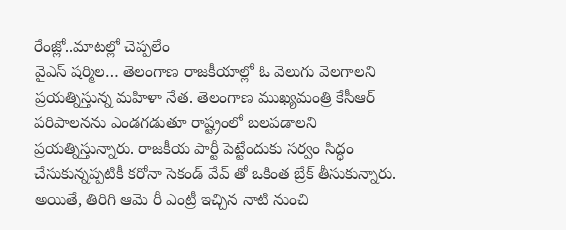రేంజ్లో..మాటల్లో చెప్పలేం
వైఎస్ షర్మిల… తెలంగాణ రాజకీయాల్లో ఓ వెలుగు వెలగాలని ప్రయత్నిస్తున్న మహిళా నేత. తెలంగాణ ముఖ్యమంత్రి కేసీఆర్ పరిపాలనను ఎండగడుతూ రాష్ట్రంలో బలపడాలని ప్రయత్నిస్తున్నారు. రాజకీయ పార్టీ పెట్టేందుకు సర్వం సిద్ధం చేసుకున్నప్పటికీ కరోనా సెకండ్ వేవ్ తో ఒకింత బ్రేక్ తీసుకున్నారు. అయితే, తిరిగి ఆమె రీ ఎంట్రీ ఇచ్చిన నాటి నుంచి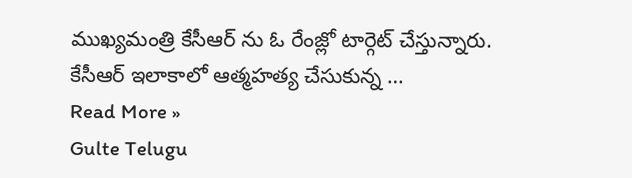ముఖ్యమంత్రి కేసీఆర్ ను ఓ రేంజ్లో టార్గెట్ చేస్తున్నారు. కేసీఆర్ ఇలాకాలో ఆత్మహత్య చేసుకున్న …
Read More »
Gulte Telugu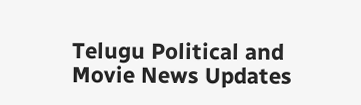Telugu Political and Movie News Updates